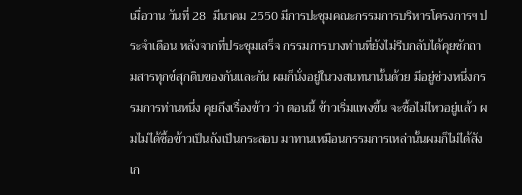เมื่อวาน วันที่ 28  มีนาคม 2550 มีการปะชุมคณะกรรมการบริหารโครงการฯ ประจำเดือน หลังจากที่ประชุมเสร็จ กรรมการบางท่านที่ยังไม่รีบกลับได้คุยซักถามสารทุกข์สุกดิบของกันและกัน ผมก็นั่งอยู่ในวงสนทนานั้นด้วย มีอยู่ช่วงหนึ่งกรรมการท่านหนึ่ง คุยถึงเรื่องข้าว ว่า ตอนนี้ ข้าวเริ่มแพงขึ้น จะซื้อไม่ไหวอยู่แล้ว ผมไม่ได้ซื้อข้าวเป็นถังเป็นกระสอบ มาทานเหมือนกรรมการเหล่านั้นผมก็ไม่ได้สังเก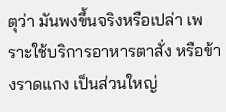ตุว่า มันพงขึ้นจริงหรือเปล่า เพราะใช้บริการอาหารตาสั่ง หรือข้างราดแกง เป็นส่วนใหญ่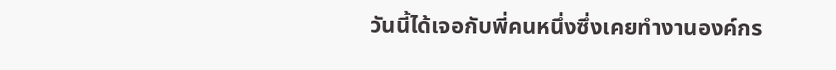วันนี้ได้เจอกับพี่คนหนึ่งซึ่งเคยทำงานองค์กร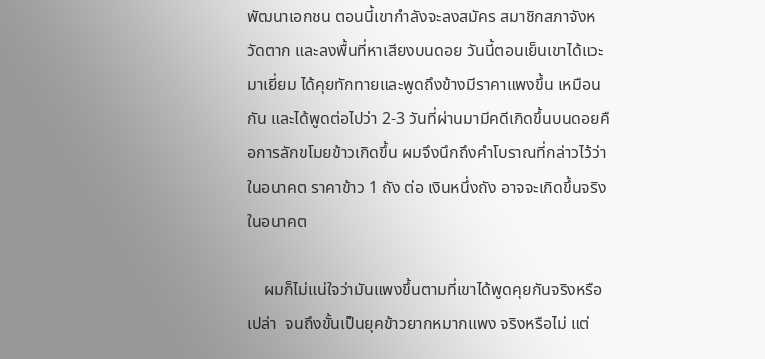พัฒนาเอกชน ตอนนี้เขากำลังจะลงสมัคร สมาชิกสภาจังหวัดตาก และลงพื้นที่หาเสียงบนดอย วันนี้ตอนเย็นเขาได้แวะมาเยี่ยม ได้คุยทักทายและพูดถึงข้างมีราคาแพงขึ้น เหมือนกัน และได้พูดต่อไปว่า 2-3 วันที่ผ่านมามีคดีเกิดขึ้นบนดอยคือการลักขโมยข้าวเกิดขึ้น ผมจึงนึกถึงคำโบราณที่กล่าวไว้ว่า ในอนาคต ราคาข้าว 1 ถัง ต่อ เงินหนึ่งถัง อาจจะเกิดขึ้นจริง ในอนาคต

    ผมก็ไม่แน่ใจว่ามันแพงขึ้นตามที่เขาได้พูดคุยกันจริงหรือเปล่า  จนถึงขั้นเป็นยุคข้าวยากหมากแพง จริงหรือไม่ แต่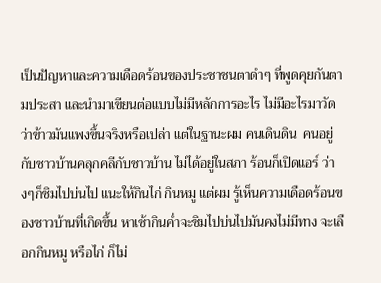เป็นปัญหาและความเดือดร้อนของประชาชนตาดำๆ ที่พูดคุยกันตามประสา และนำมาเขียนต่อแบบไม่มีหลักการอะไร ไม่มีอะไรมาวัดว่าข้าวมันแพงขึ้นจริงหรือเปล่า แต่ในฐานะผม คนเดินดิน  คนอยู่กับชาวบ้านคลุกคลีกับชาวบ้าน ไม่ได้อยู่ในสภา ร้อนก็เปิดแอร์ ว่างๆก็ชิมไปบ่นไป แนะให้กินไก่ กินหมู แต่ผม รู้เห็นความเดือดร้อนของชาวบ้านที่เกิดขึ้น หาเช้ากินค่ำจะชิมไปบ่นไปมันคงไม่มีทาง จะเลือกกินหมู หรือไก่ ก็ไม่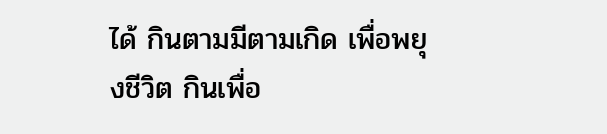ได้ กินตามมีตามเกิด เพื่อพยุงชีวิต กินเพื่อ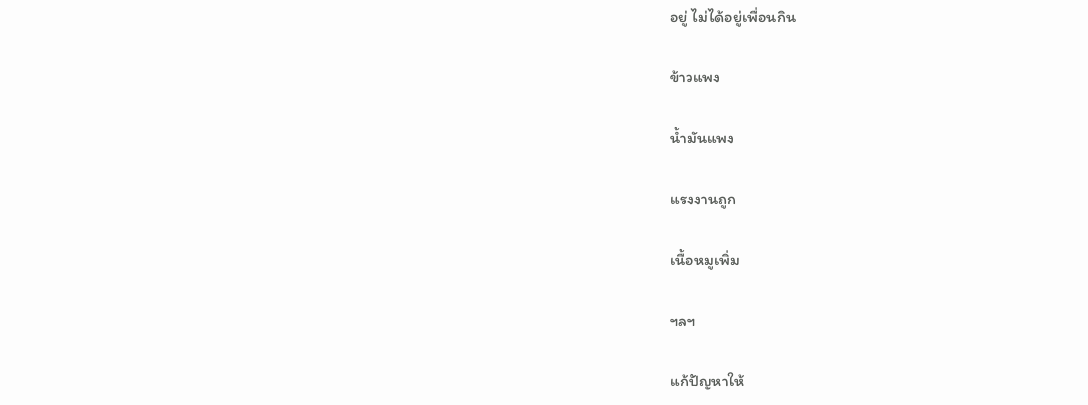อยู่ ไม่ได้อยู่เพื่อนกิน

ข้าวแพง

น้ำมันแพง

แรงงานถูก

เนื้อหมูเพิ่ม

ฯลฯ

แก้ปัญหาให้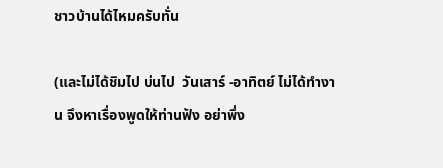ชาวบ้านได้ไหมครับทั่น

(และไม่ได้ชิมไป บ่นไป  วันเสาร์ -อาทิตย์ ไม่ได้ทำงาน จึงหาเรื่องพูดให้ท่านฟัง อย่าพึ่ง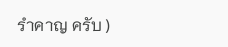รำคาญ ครับ )